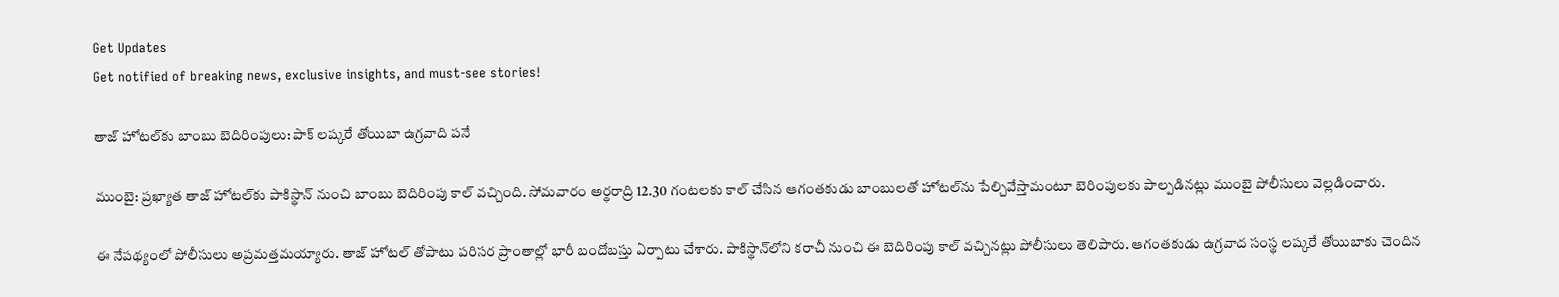Get Updates
Get notified of breaking news, exclusive insights, and must-see stories!

తాజ్ హోటల్‌కు బాంబు బెదిరింపులు: పాక్ లష్కరే తోయిబా ఉగ్రవాది పనే

ముంబై: ప్రఖ్యాత తాజ్ హోటల్‌కు పాకిస్థాన్ నుంచి బాంబు బెదిరింపు కాల్ వచ్చింది. సోమవారం అర్థరాద్రి 12.30 గంటలకు కాల్ చేసిన ఆగంతకుడు బాంబులతో హోటల్‌ను పేల్చివేస్తామంటూ బెరింపులకు పాల్పడినట్లు ముంబై పోలీసులు వెల్లడించారు.

ఈ నేపథ్యంలో పోలీసులు అప్రమత్తమయ్యారు. తాజ్ హోటల్ తోపాటు పరిసర ప్రాంతాల్లో భారీ బందోబస్తు ఏర్పాటు చేశారు. పాకిస్థాన్‌లోని కరాచీ నుంచి ఈ బెదిరింపు కాల్ వచ్చినట్లు పోలీసులు తెలిపారు. ఆగంతకుడు ఉగ్రవాద సంస్థ లష్కరే తోయిబాకు చెందిన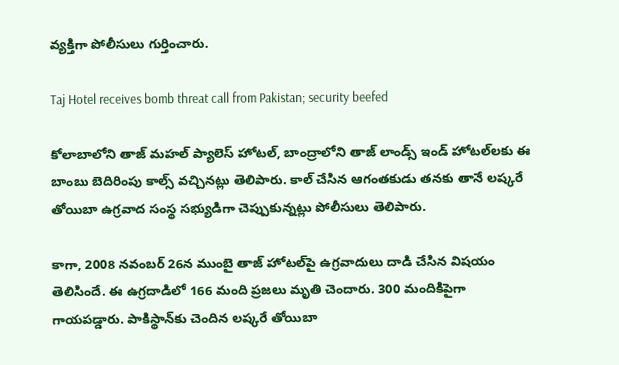వ్యక్తిగా పోలీసులు గుర్తించారు.

Taj Hotel receives bomb threat call from Pakistan; security beefed

కోలాబాలోని తాజ్ మహల్ ప్యాలెస్ హోటల్, బాంద్రాలోని తాజ్ లాండ్స్ ఇండ్ హోటల్‌లకు ఈ బాంబు బెదిరింపు కాల్స్ వచ్చినట్లు తెలిపారు. కాల్ చేసిన ఆగంతకుడు తనకు తానే లష్కరే తోయిబా ఉగ్రవాద సంస్థ సభ్యుడిగా చెప్పుకున్నట్లు పోలీసులు తెలిపారు.

కాగా, 2008 నవంబర్ 26న ముంబై తాజ్ హోటల్‌పై ఉగ్రవాదులు దాడి చేసిన విషయం తెలిసిందే. ఈ ఉగ్రదాడిలో 166 మంది ప్రజలు మృతి చెందారు. 300 మందికిపైగా గాయపడ్డారు. పాకిస్థాన్‌కు చెందిన లష్కరే తోయిబా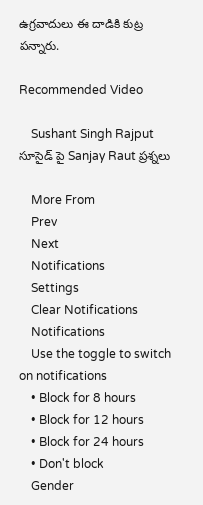ఉగ్రవాదులు ఈ దాడికి కుట్ర పన్నారు.

Recommended Video

    Sushant Singh Rajput సూసైడ్ పై Sanjay Raut ప్రశ్నలు

    More From
    Prev
    Next
    Notifications
    Settings
    Clear Notifications
    Notifications
    Use the toggle to switch on notifications
    • Block for 8 hours
    • Block for 12 hours
    • Block for 24 hours
    • Don't block
    Gender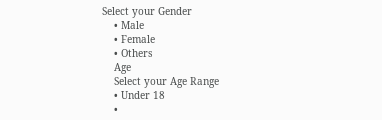Select your Gender
    • Male
    • Female
    • Others
    Age
    Select your Age Range
    • Under 18
    •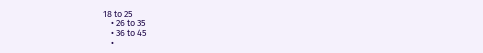18 to 25
    • 26 to 35
    • 36 to 45
    •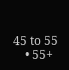45 to 55
    • 55+